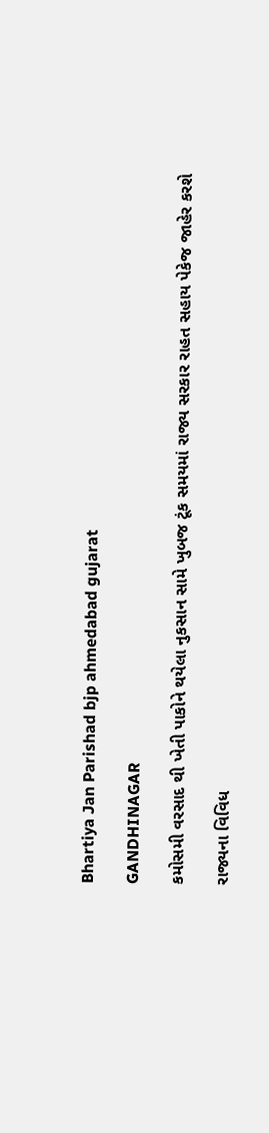Bhartiya Jan Parishad bjp ahmedabad gujarat

GANDHINAGAR

કમોસમી વરસાદ થી ખેતી પાકોને થયેલા નુકસાન સામે ખુબજ ટૂંક સમયમાં રાજ્ય સરકાર રાહત સહાય પેકેજ જાહેર કરશે

રાજ્યના વિવિધ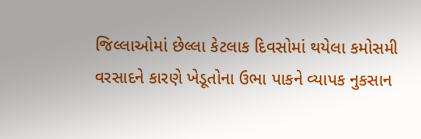જિલ્લાઓમાં છેલ્લા કેટલાક દિવસોમાં થયેલા કમોસમી વરસાદને કારણે ખેડૂતોના ઉભા પાકને વ્યાપક નુકસાન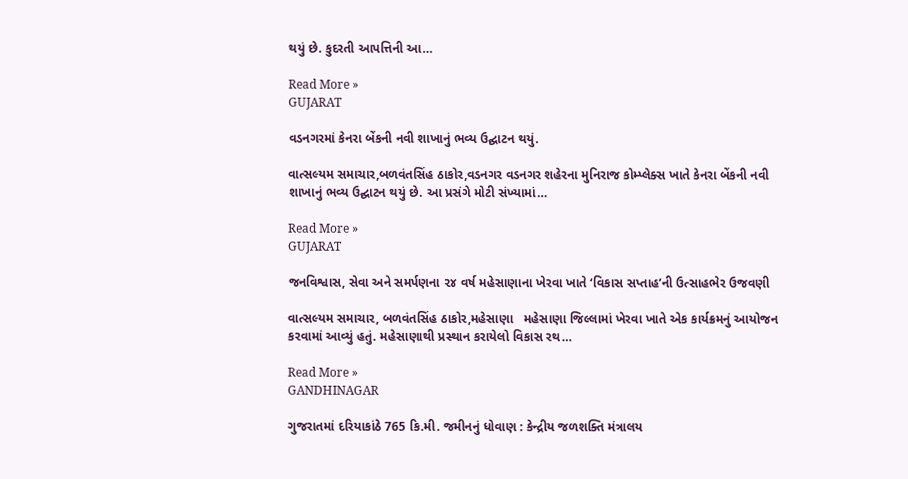થયું છે. કુદરતી આપત્તિની આ…

Read More »
GUJARAT

વડનગરમાં કેનરા બેંકની નવી શાખાનું ભવ્ય ઉદ્ઘાટન થયું.

વાત્સલ્યમ સમાચાર,બળવંતસિંહ ઠાકોર,વડનગર વડનગર શહેરના મુનિરાજ કોમ્પ્લેક્સ ખાતે કેનરા બેંકની નવી શાખાનું ભવ્ય ઉદ્ઘાટન થયું છે. આ પ્રસંગે મોટી સંખ્યામાં…

Read More »
GUJARAT

જનવિશ્વાસ, સેવા અને સમર્પણના ૨૪ વર્ષ મહેસાણાના ખેરવા ખાતે ‘વિકાસ સપ્તાહ’ની ઉત્સાહભેર ઉજવણી

વાત્સલ્યમ સમાચાર, બળવંતસિંહ ઠાકોર,મહેસાણા   મહેસાણા જિલ્લામાં ખેરવા ખાતે એક કાર્યક્રમનું આયોજન કરવામાં આવ્યું હતું. મહેસાણાથી પ્રસ્થાન કરાયેલો વિકાસ રથ…

Read More »
GANDHINAGAR

ગુજરાતમાં દરિયાકાંઠે 765 કિ.મી. જમીનનું ધોવાણ : કેન્દ્રીય જળશક્તિ મંત્રાલય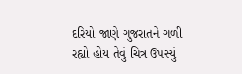દરિયો જાણે ગુજરાતને ગળી રહ્યો હોય તેવું ચિત્ર ઉપસ્યું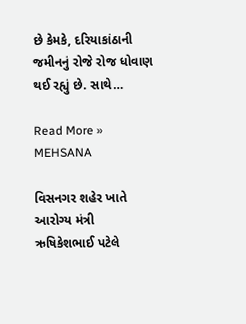છે કેમકે, દરિયાકાંઠાની જમીનનું રોજે રોજ ધોવાણ થઈ રહ્યું છે. સાથે…

Read More »
MEHSANA

વિસનગર શહેર ખાતે આરોગ્ય મંત્રી ઋષિકેશભાઈ પટેલે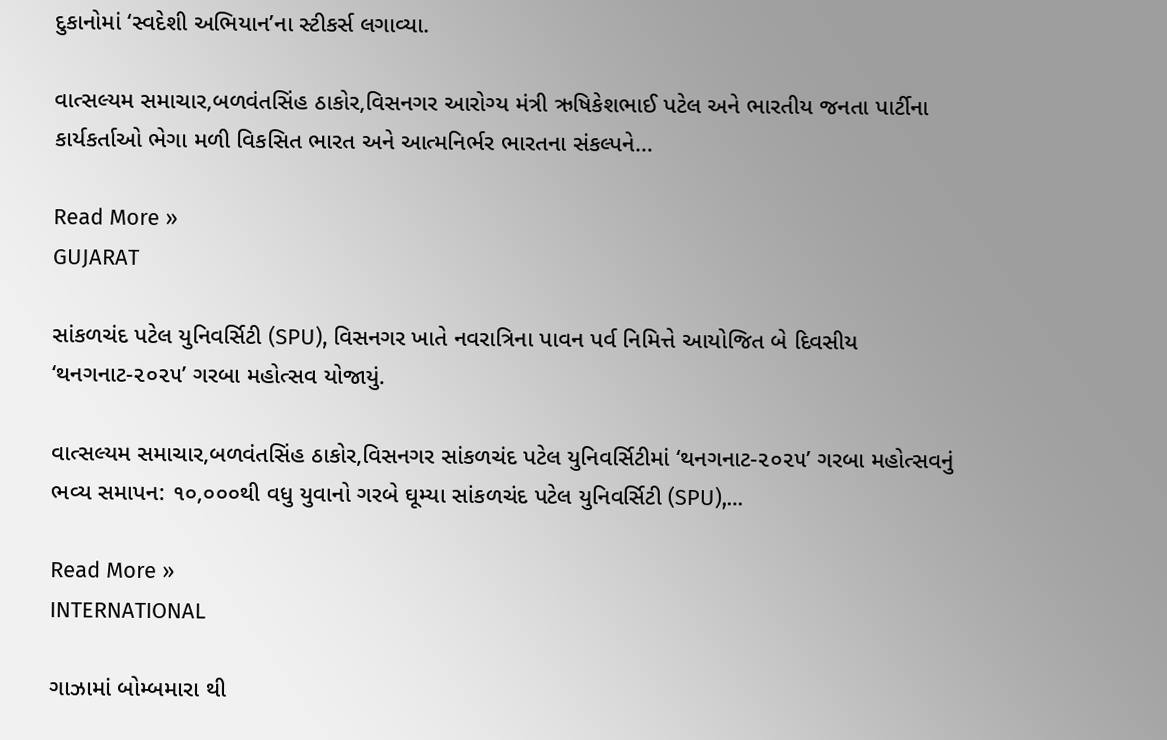દુકાનોમાં ‘સ્વદેશી અભિયાન’ના સ્ટીકર્સ લગાવ્યા.

વાત્સલ્યમ સમાચાર,બળવંતસિંહ ઠાકોર,વિસનગર આરોગ્ય મંત્રી ઋષિકેશભાઈ પટેલ અને ભારતીય જનતા પાર્ટીના કાર્યકર્તાઓ ભેગા મળી વિકસિત ભારત અને આત્મનિર્ભર ભારતના સંકલ્પને…

Read More »
GUJARAT

સાંકળચંદ પટેલ યુનિવર્સિટી (SPU), વિસનગર ખાતે નવરાત્રિના પાવન પર્વ નિમિત્તે આયોજિત બે દિવસીય ‘થનગનાટ-૨૦૨૫’ ગરબા મહોત્સવ યોજાયું.

વાત્સલ્યમ સમાચાર,બળવંતસિંહ ઠાકોર,વિસનગર સાંકળચંદ પટેલ યુનિવર્સિટીમાં ‘થનગનાટ-૨૦૨૫’ ગરબા મહોત્સવનું ભવ્ય સમાપન: ૧૦,૦૦૦થી વધુ યુવાનો ગરબે ઘૂમ્યા સાંકળચંદ પટેલ યુનિવર્સિટી (SPU),…

Read More »
INTERNATIONAL

ગાઝામાં બોમ્બમારા થી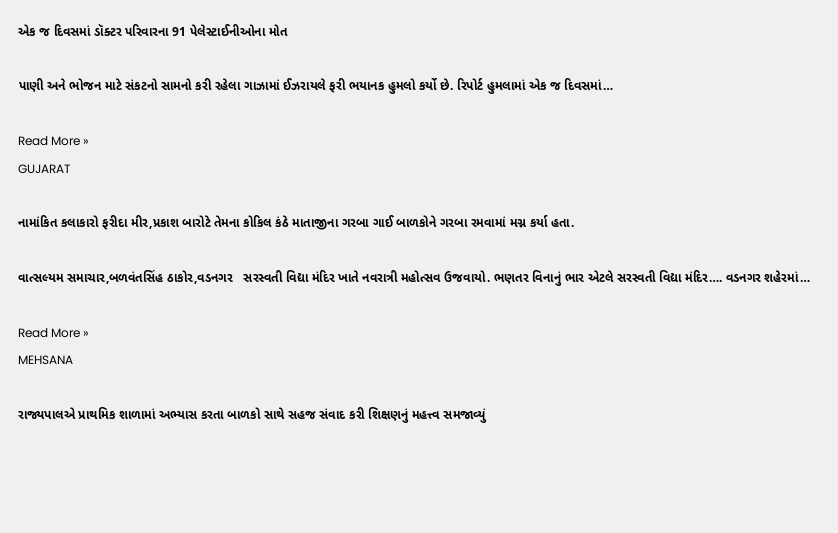એક જ દિવસમાં ડૉક્ટર પરિવારના 91 પેલેસ્ટાઈનીઓના મોત

પાણી અને ભોજન માટે સંકટનો સામનો કરી રહેલા ગાઝામાં ઈઝરાયલે ફરી ભયાનક હુમલો કર્યો છે. રિપોર્ટ હુમલામાં એક જ દિવસમાં…

Read More »
GUJARAT

નામાંકિત કલાકારો ફરીદા મીર,પ્રકાશ બારોટે તેમના કોકિલ કંઠે માતાજીના ગરબા ગાઈ બાળકોને ગરબા રમવામાં મગ્ન કર્યા હતા.

વાત્સલ્યમ સમાચાર,બળવંતસિંહ ઠાકોર,વડનગર   સરસ્વતી વિદ્યા મંદિર ખાતે નવરાત્રી મહોત્સવ ઉજવાયો. ભણતર વિનાનું ભાર એટલે સરસ્વતી વિદ્યા મંદિર…. વડનગર શહેરમાં…

Read More »
MEHSANA

રાજ્યપાલએ પ્રાથમિક શાળામાં અભ્યાસ કરતા બાળકો સાથે સહજ સંવાદ કરી શિક્ષણનું મહત્ત્વ સમજાવ્યું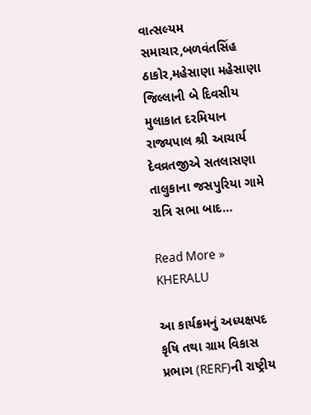વાત્સલ્યમ સમાચાર,બળવંતસિંહ ઠાકોર,મહેસાણા મહેસાણા જિલ્લાની બે દિવસીય મુલાકાત દરમિયાન રાજ્યપાલ શ્રી આચાર્ય દેવવ્રતજીએ સતલાસણા તાલુકાના જસપુરિયા ગામે રાત્રિ સભા બાદ…

Read More »
KHERALU

આ કાર્યક્રમનું અધ્યક્ષપદ કૃષિ તથા ગ્રામ વિકાસ પ્રભાગ (RERF)ની રાષ્ટ્રીય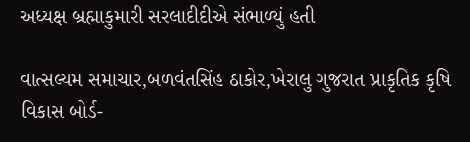અધ્યક્ષ બ્રહ્માકુમારી સરલાદીદીએ સંભાળ્યું હતી

વાત્સલ્યમ સમાચાર,બળવંતસિંહ ઠાકોર,ખેરાલુ ગુજરાત પ્રાકૃતિક કૃષિ વિકાસ બોર્ડ-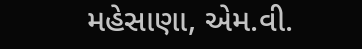મહેસાણા, એમ.વી.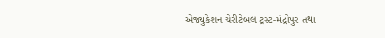એજ્યુકેશન ચેરીટેબલ ટ્રસ્ટ-મંદ્રોપુર તથા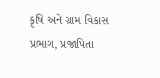કૃષિ અને ગ્રામ વિકાસ પ્રભાગ, પ્રજાપિતા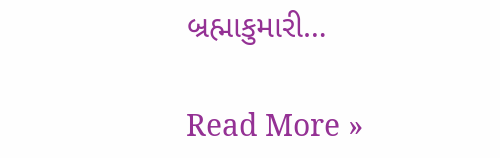બ્રહ્માકુમારી…

Read More »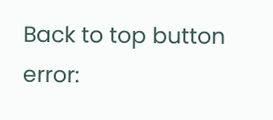Back to top button
error: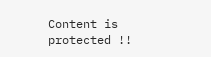Content is protected !!